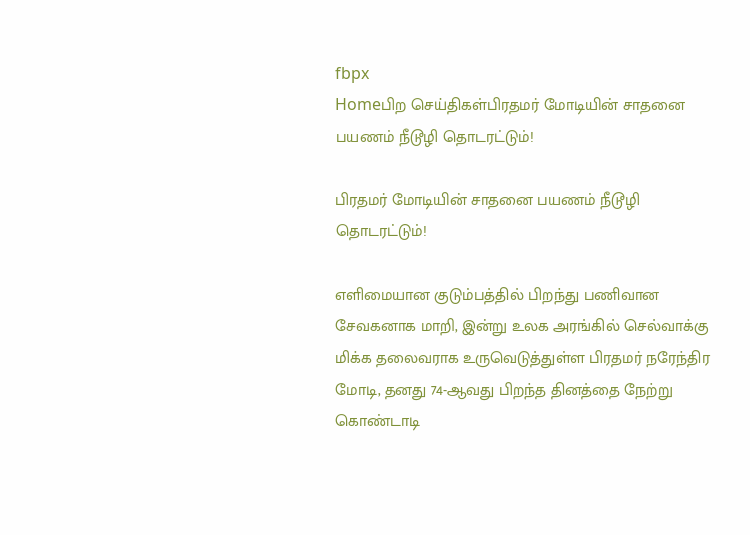fbpx
Homeபிற செய்திகள்பிரதமர் மோடியின் சாதனை பயணம் நீடூழி தொடரட்டும்!

பிரதமர் மோடியின் சாதனை பயணம் நீடூழி தொடரட்டும்!

எளிமையான குடும்பத்தில் பிறந்து பணிவான சேவகனாக மாறி, இன்று உலக அரங்கில் செல்வாக்கு மிக்க தலைவராக உருவெடுத்துள்ள பிரதமர் நரேந்திர மோடி, தனது 74-ஆவது பிறந்த தினத்தை நேற்று கொண்டாடி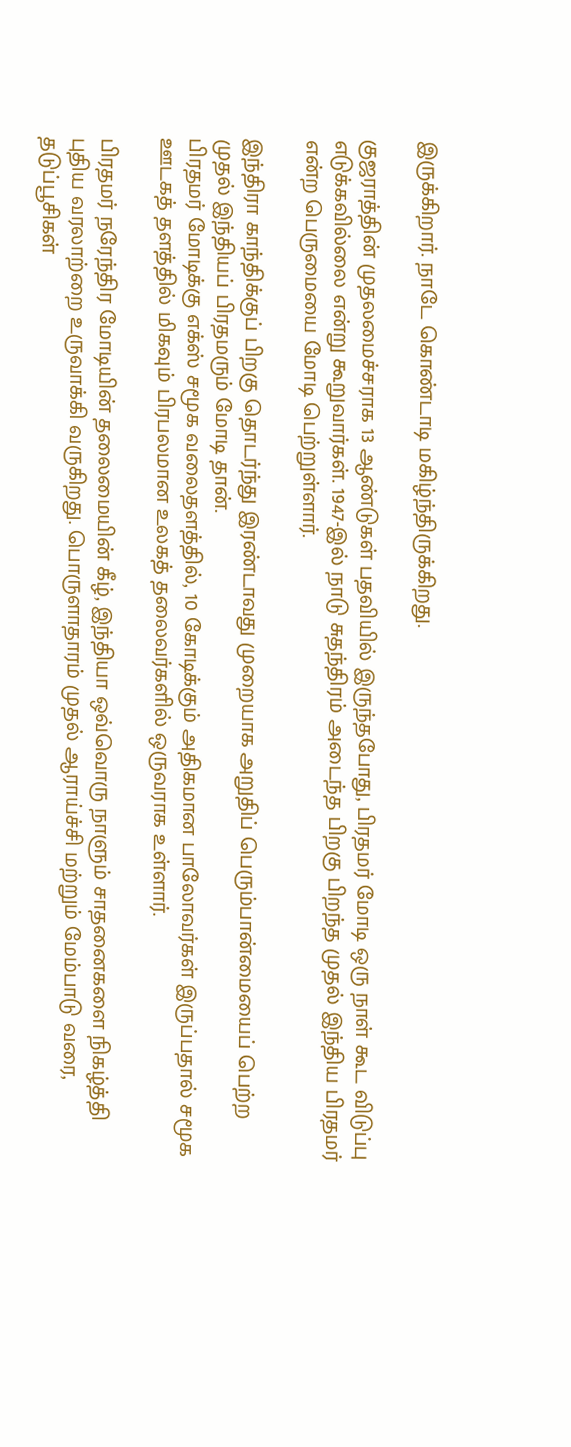இருக்கிறார். நாடே கொண்டாடி மகிழ்ந்திருக்கிறது.

குஜராத்தின் முதலமைச்சராக 13 ஆண்டுகள் பதவியில் இருந்தபோது, பிரதமர் மோடி ஒரு நாள் கூட விடுப்பு எடுக்கவில்லை என்று கூறுவார்கள். 1947-இல் நாடு சுதந்திரம் அடைந்த பிறகு பிறந்த முதல் இந்திய பிரதமர் என்ற பெருமையை மோடி பெற்றுள்ளார்.

இந்திரா காந்திக்குப் பிறகு தொடர்ந்து இரண்டாவது முறையாக அறுதிப் பெரும்பான்மையைப் பெற்ற முதல் இந்தியப் பிரதமரும் மோடி தான்.
பிரதமர் மோடிக்கு எக்ஸ் சமூக வலைதளத்தில், 10 கோடிக்கும் அதிகமான பாலோவர்கள் இருப்பதால் சமூக ஊடகத் தளத்தில் மிகவும் பிரபலமான உலகத் தலைவர்களில் ஒருவராக உள்ளார்.

பிரதமர் நரேந்திர மோடியின் தலைமையின் கீழ், இந்தியா ஒவ்வொரு நாளும் சாதனைகளை நிகழ்த்தி புதிய வரலாற்றை உருவாக்கி வருகிறது. பொருளாதாரம் முதல் ஆராய்ச்சி மற்றும் மேம்பாடு வரை, தடுப்பூசிகள்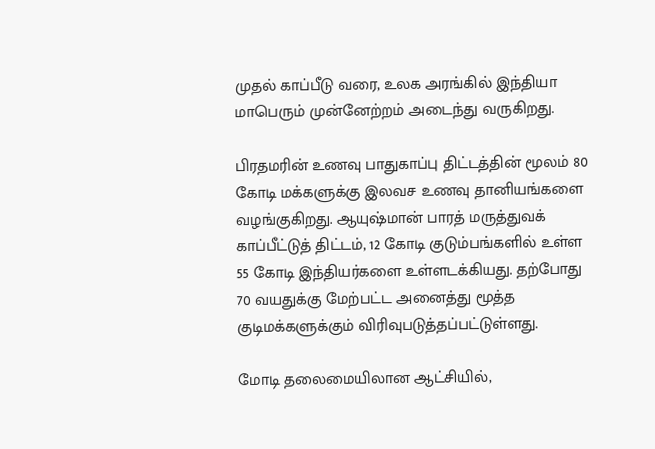முதல் காப்பீடு வரை, உலக அரங்கில் இந்தியா மாபெரும் முன்னேற்றம் அடைந்து வருகிறது.

பிரதமரின் உணவு பாதுகாப்பு திட்டத்தின் மூலம் 80 கோடி மக்களுக்கு இலவச உணவு தானியங்களை வழங்குகிறது. ஆயுஷ்மான் பாரத் மருத்துவக் காப்பீட்டுத் திட்டம், 12 கோடி குடும்பங்களில் உள்ள 55 கோடி இந்தியர்களை உள்ளடக்கியது. தற்போது 70 வயதுக்கு மேற்பட்ட அனைத்து மூத்த குடிமக்களுக்கும் விரிவுபடுத்தப்பட்டுள்ளது.

மோடி தலைமையிலான ஆட்சியில்,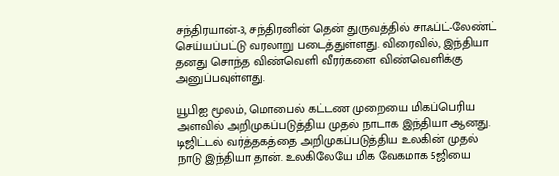சந்திரயான்-3, சந்திரனின் தென் துருவத்தில் சாஃப்ட்-லேண்ட் செய்யப்பட்டு வரலாறு படைத்துள்ளது. விரைவில், இந்தியா தனது சொந்த விண்வெளி வீரர்களை விண்வெளிக்கு அனுப்பவுள்ளது.

யூபிஐ மூலம், மொபைல் கட்டண முறையை மிகப்பெரிய அளவில் அறிமுகப்படுத்திய முதல் நாடாக இந்தியா ஆனது. டிஜிட்டல் வர்த்தகத்தை அறிமுகப்படுத்திய உலகின் முதல் நாடு இந்தியா தான். உலகிலேயே மிக வேகமாக 5ஜியை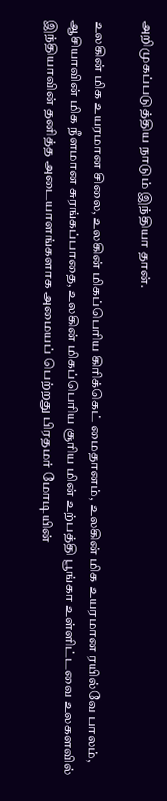அறிமுகப்படுத்திய நாடும் இந்தியா தான்.

உலகின் மிக உயரமான சிலை, உலகின் மிகப்பெரிய கிரிக்கெட் மைதானம், உலகின் மிக உயரமான ரயில்வே பாலம், ஆசியாவின் மிக நீளமான சுரங்கப்பாதை, உலகின் மிகப்பெரிய சூரிய மின் உற்பத்தி பூங்கா உள்ளிட்டவை உலகளவில் இந்தியாவின் தனித்த அடையாளங்களாக அமையப் பெற்றது பிரதமர் மோடியின்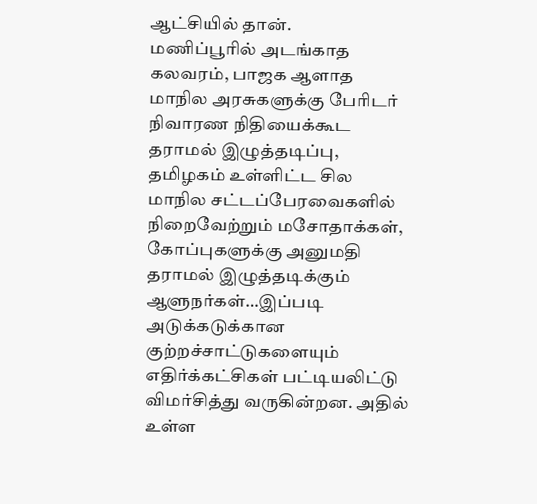ஆட்சியில் தான்.
மணிப்பூரில் அடங்காத கலவரம், பாஜக ஆளாத மாநில அரசுகளுக்கு பேரிடர் நிவாரண நிதியைக்கூட தராமல் இழுத்தடிப்பு, தமிழகம் உள்ளிட்ட சில மாநில சட்டப்பேரவைகளில் நிறைவேற்றும் மசோதாக்கள், கோப்புகளுக்கு அனுமதி தராமல் இழுத்தடிக்கும் ஆளுநர்கள்…இப்படி அடுக்கடுக்கான குற்றச்சாட்டுகளையும் எதிர்க்கட்சிகள் பட்டியலிட்டு விமர்சித்து வருகின்றன. அதில் உள்ள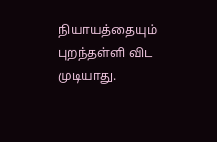நியாயத்தையும் புறந்தள்ளி விட முடியாது.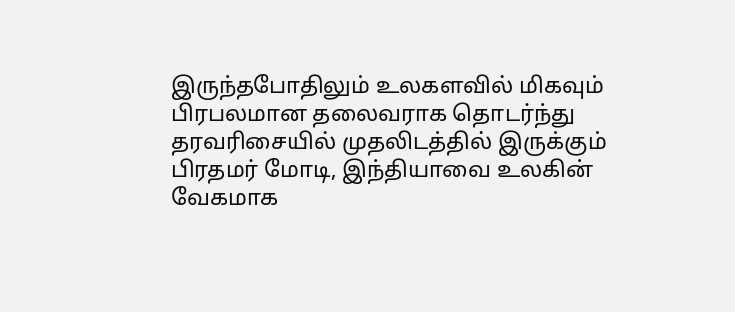இருந்தபோதிலும் உலகளவில் மிகவும் பிரபலமான தலைவராக தொடர்ந்து தரவரிசையில் முதலிடத்தில் இருக்கும் பிரதமர் மோடி, இந்தியாவை உலகின் வேகமாக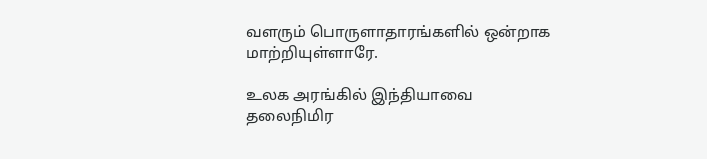வளரும் பொருளாதாரங்களில் ஒன்றாக மாற்றியுள்ளாரே.

உலக அரங்கில் இந்தியாவை தலைநிமிர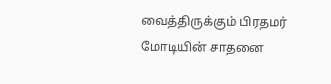வைத்திருக்கும் பிரதமர் மோடியின் சாதனை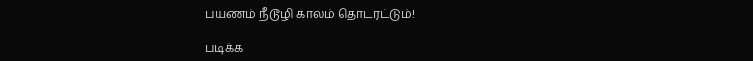பயணம் நீடூழி காலம் தொடரட்டும்!

படிக்க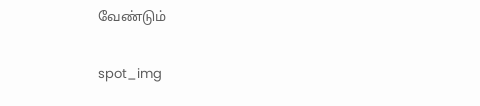வேண்டும்

spot_img